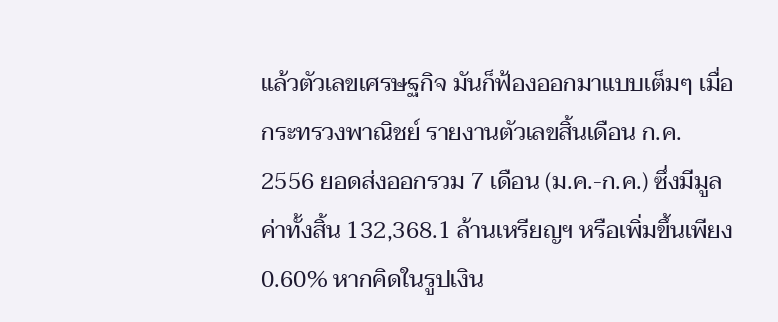แล้วตัวเลขเศรษฐกิจ มันก็ฟ้องออกมาแบบเต็มๆ เมื่อ กระทรวงพาณิชย์ รายงานตัวเลขสิ้นเดือน ก.ค. 2556 ยอดส่งออกรวม 7 เดือน (ม.ค.-ก.ค.) ซึ่งมีมูลค่าทั้งสิ้น 132,368.1 ล้านเหรียญฯ หรือเพิ่มขึ้นเพียง 0.60% หากคิดในรูปเงิน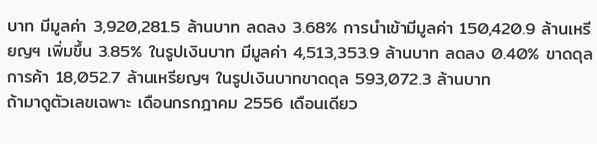บาท มีมูลค่า 3,920,281.5 ล้านบาท ลดลง 3.68% การนำเข้ามีมูลค่า 150,420.9 ล้านเหรียญฯ เพิ่มขึ้น 3.85% ในรูปเงินบาท มีมูลค่า 4,513,353.9 ล้านบาท ลดลง 0.40% ขาดดุลการค้า 18,052.7 ล้านเหรียญฯ ในรูปเงินบาทขาดดุล 593,072.3 ล้านบาท
ถ้ามาดูตัวเลขเฉพาะ เดือนกรกฎาคม 2556 เดือนเดียว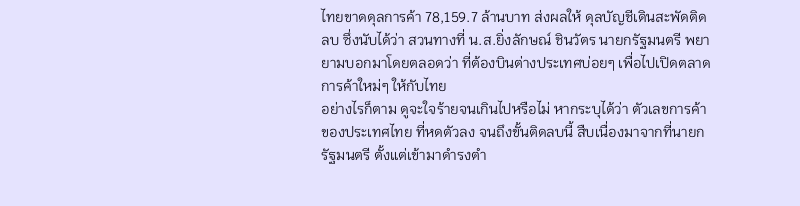ไทยขาดดุลการค้า 78,159.7 ล้านบาท ส่งผลให้ ดุลบัญชีเดินสะพัดติดลบ ซึ่งนับได้ว่า สวนทางที่ น.ส.ยิ่งลักษณ์ ชินวัตร นายกรัฐมนตรี พยายามบอกมาโดยตลอดว่า ที่ต้องบินต่างประเทศบ่อยๆ เพื่อไปเปิดตลาดการค้าใหม่ๆ ให้กับไทย
อย่างไรก็ตาม ดูจะใจร้ายจนเกินไปหรือไม่ หากระบุได้ว่า ตัวเลขการค้าของประเทศไทย ที่หดตัวลง จนถึงขั้นติดลบนี้ สืบเนื่องมาจากที่นายกรัฐมนตรี ตั้งแต่เข้ามาดำรงตำ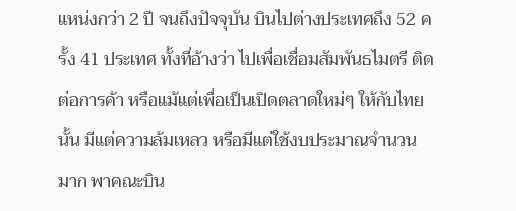แหน่งกว่า 2 ปี จนถึงปัจจุบัน บินไปต่างประเทศถึง 52 ครั้ง 41 ประเทศ ทั้งที่อ้างว่า ไปเพื่อเชื่อมสัมพันธไมตรี ติดต่อการค้า หรือแม้แต่เพื่อเป็นเปิดตลาดใหม่ๆ ให้กับไทยนั้น มีแต่ความล้มเหลว หรือมีแต่ใช้งบประมาณจำนวนมาก พาคณะบิน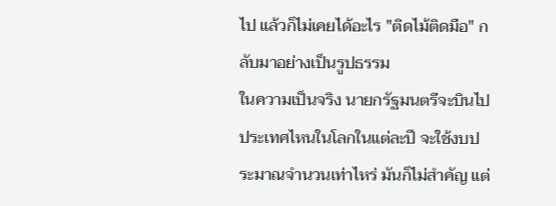ไป แล้วก็ไม่เคยได้อะไร "ติดไม้ติดมือ" กลับมาอย่างเป็นรูปธรรม
ในความเป็นจริง นายกรัฐมนตรีจะบินไปประเทศไหนในโลกในแต่ละปี จะใช้งบประมาณจำนวนเท่าไหร่ มันก็ไม่สำคัญ แต่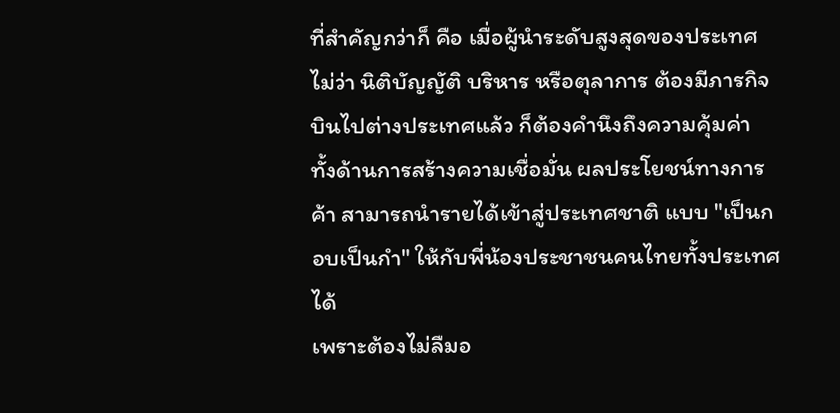ที่สำคัญกว่าก็ คือ เมื่อผู้นำระดับสูงสุดของประเทศ ไม่ว่า นิติบัญญัติ บริหาร หรือตุลาการ ต้องมีภารกิจบินไปต่างประเทศแล้ว ก็ต้องคำนึงถึงความคุ้มค่า ทั้งด้านการสร้างความเชื่อมั่น ผลประโยชน์ทางการค้า สามารถนำรายได้เข้าสู่ประเทศชาติ แบบ "เป็นกอบเป็นกำ" ให้กับพี่น้องประชาชนคนไทยทั้งประเทศได้
เพราะต้องไม่ลืมอ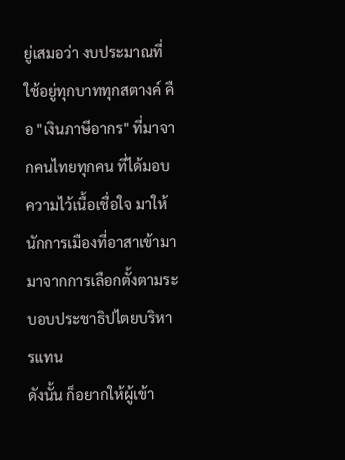ยู่เสมอว่า งบประมาณที่ใช้อยู่ทุกบาททุกสตางค์ คือ "เงินภาษีอากร" ที่มาจากคนไทยทุกคน ที่ได้มอบความไว้เนื้อเชื่อใจ มาให้นักการเมืองที่อาสาเข้ามามาจากการเลือกตั้งตามระบอบประชาธิปไตยบริหารแทน
ดังนั้น ก็อยากให้ผู้เข้า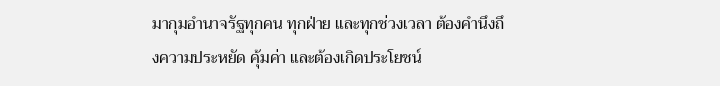มากุมอำนาจรัฐทุกคน ทุกฝ่าย และทุกช่วงเวลา ต้องคำนึงถึงความประหยัด คุ้มค่า และต้องเกิดประโยชน์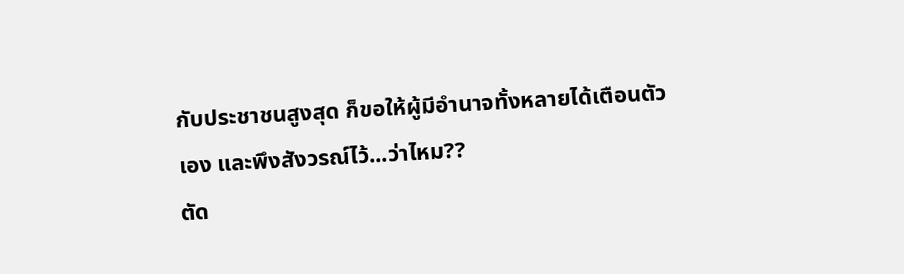กับประชาชนสูงสุด ก็ขอให้ผู้มีอำนาจทั้งหลายได้เตือนตัวเอง และพึงสังวรณ์ไว้...ว่าไหม??
ตัด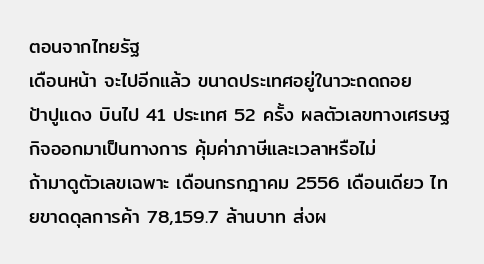ตอนจากไทยรัฐ
เดือนหน้า จะไปอีกแล้ว ขนาดประเทศอยู่ในาวะถดถอย
ป้าปูแดง บินไป 41 ประเทศ 52 ครั้ง ผลตัวเลขทางเศรษฐกิจออกมาเป็นทางการ คุ้มค่าภาษีและเวลาหรือไม่
ถ้ามาดูตัวเลขเฉพาะ เดือนกรกฎาคม 2556 เดือนเดียว ไทยขาดดุลการค้า 78,159.7 ล้านบาท ส่งผ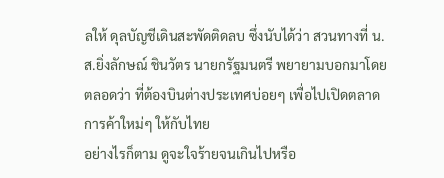ลให้ ดุลบัญชีเดินสะพัดติดลบ ซึ่งนับได้ว่า สวนทางที่ น.ส.ยิ่งลักษณ์ ชินวัตร นายกรัฐมนตรี พยายามบอกมาโดยตลอดว่า ที่ต้องบินต่างประเทศบ่อยๆ เพื่อไปเปิดตลาดการค้าใหม่ๆ ให้กับไทย
อย่างไรก็ตาม ดูจะใจร้ายจนเกินไปหรือ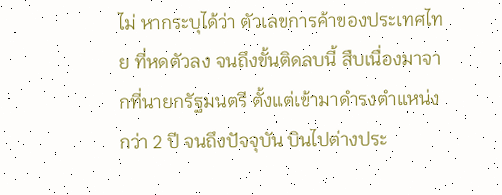ไม่ หากระบุได้ว่า ตัวเลขการค้าของประเทศไทย ที่หดตัวลง จนถึงขั้นติดลบนี้ สืบเนื่องมาจากที่นายกรัฐมนตรี ตั้งแต่เข้ามาดำรงตำแหน่งกว่า 2 ปี จนถึงปัจจุบัน บินไปต่างประ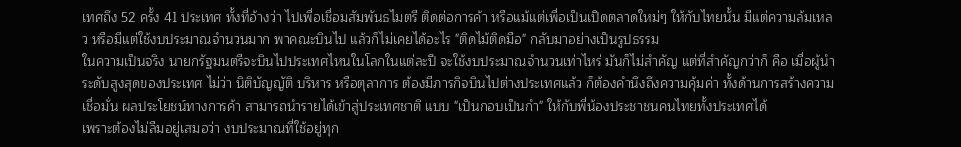เทศถึง 52 ครั้ง 41 ประเทศ ทั้งที่อ้างว่า ไปเพื่อเชื่อมสัมพันธไมตรี ติดต่อการค้า หรือแม้แต่เพื่อเป็นเปิดตลาดใหม่ๆ ให้กับไทยนั้น มีแต่ความล้มเหลว หรือมีแต่ใช้งบประมาณจำนวนมาก พาคณะบินไป แล้วก็ไม่เคยได้อะไร "ติดไม้ติดมือ" กลับมาอย่างเป็นรูปธรรม
ในความเป็นจริง นายกรัฐมนตรีจะบินไปประเทศไหนในโลกในแต่ละปี จะใช้งบประมาณจำนวนเท่าไหร่ มันก็ไม่สำคัญ แต่ที่สำคัญกว่าก็ คือ เมื่อผู้นำระดับสูงสุดของประเทศ ไม่ว่า นิติบัญญัติ บริหาร หรือตุลาการ ต้องมีภารกิจบินไปต่างประเทศแล้ว ก็ต้องคำนึงถึงความคุ้มค่า ทั้งด้านการสร้างความเชื่อมั่น ผลประโยชน์ทางการค้า สามารถนำรายได้เข้าสู่ประเทศชาติ แบบ "เป็นกอบเป็นกำ" ให้กับพี่น้องประชาชนคนไทยทั้งประเทศได้
เพราะต้องไม่ลืมอยู่เสมอว่า งบประมาณที่ใช้อยู่ทุก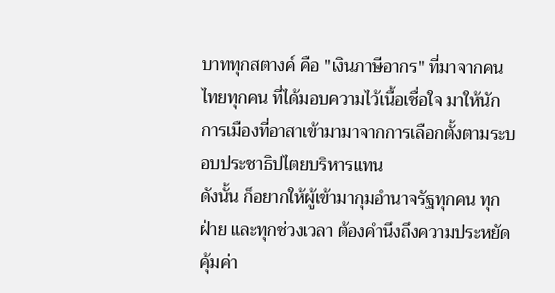บาททุกสตางค์ คือ "เงินภาษีอากร" ที่มาจากคนไทยทุกคน ที่ได้มอบความไว้เนื้อเชื่อใจ มาให้นักการเมืองที่อาสาเข้ามามาจากการเลือกตั้งตามระบอบประชาธิปไตยบริหารแทน
ดังนั้น ก็อยากให้ผู้เข้ามากุมอำนาจรัฐทุกคน ทุกฝ่าย และทุกช่วงเวลา ต้องคำนึงถึงความประหยัด คุ้มค่า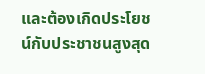และต้องเกิดประโยชน์กับประชาชนสูงสุด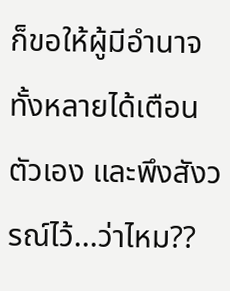ก็ขอให้ผู้มีอำนาจทั้งหลายได้เตือนตัวเอง และพึงสังวรณ์ไว้...ว่าไหม??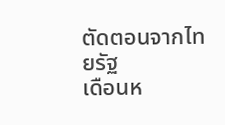ตัดตอนจากไทยรัฐ
เดือนห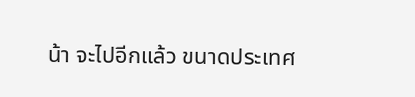น้า จะไปอีกแล้ว ขนาดประเทศ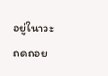อยู่ในาวะถดถอย